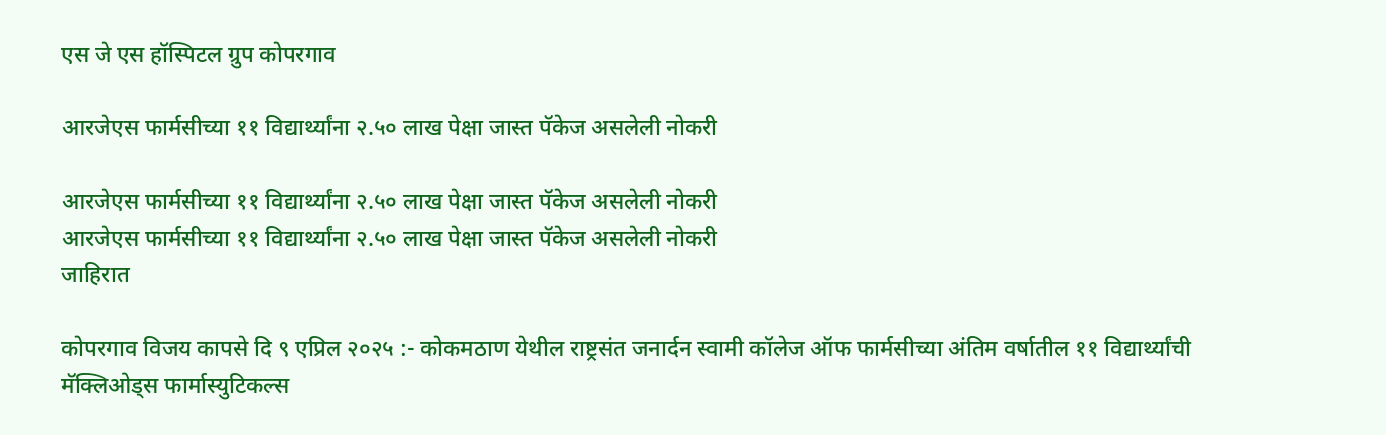एस जे एस हॉस्पिटल ग्रुप कोपरगाव

आरजेएस फार्मसीच्या ११ विद्यार्थ्यांना २.५० लाख पेक्षा जास्त पॅकेज असलेली नोकरी

आरजेएस फार्मसीच्या ११ विद्यार्थ्यांना २.५० लाख पेक्षा जास्त पॅकेज असलेली नोकरी
आरजेएस फार्मसीच्या ११ विद्यार्थ्यांना २.५० लाख पेक्षा जास्त पॅकेज असलेली नोकरी
जाहिरात

कोपरगाव विजय कापसे दि ९ एप्रिल २०२५ :- कोकमठाण येथील राष्ट्रसंत जनार्दन स्वामी कॉलेज ऑफ फार्मसीच्या अंतिम वर्षातील ११ विद्यार्थ्यांची मॅक्लिओड्स फार्मास्युटिकल्स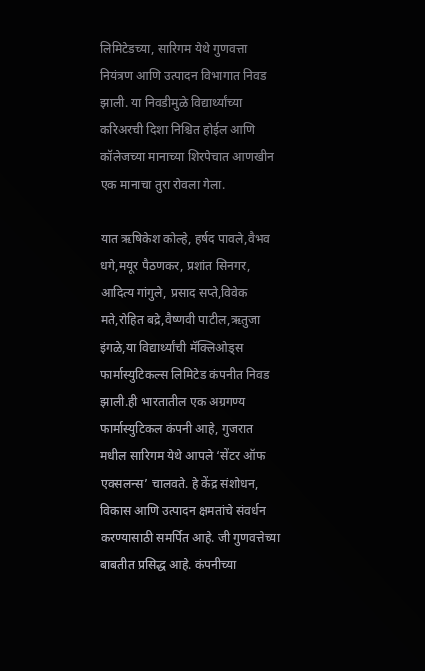लिमिटेडच्या, सारिगम येथे गुणवत्ता नियंत्रण आणि उत्पादन विभागात निवड झाली. या निवडीमुळे विद्यार्थ्यांच्या करिअरची दिशा निश्चित होईल आणि कॉलेजच्या मानाच्या शिरपेचात आणखीन एक मानाचा तुरा रोवला गेला.

यात ऋषिकेश कोल्हे, हर्षद पावले,वैभव धगे,मयूर पैठणकर, प्रशांत सिनगर, आदित्य गांगुले, प्रसाद सप्ते,विवेक मते,रोहित बद्रे,वैष्णवी पाटील,ऋतुजा इंगळे,या विद्यार्थ्यांची मॅक्लिओड्स फार्मास्युटिकल्स लिमिटेड कंपनीत निवड झाली.ही भारतातील एक अग्रगण्य फार्मास्युटिकल कंपनी आहे, गुजरात मधील सारिगम येथे आपले ‘सेंटर ऑफ एक्सलन्स’ चालवते. हे केंद्र संशोधन, विकास आणि उत्पादन क्षमतांचे संवर्धन करण्यासाठी समर्पित आहे. जी गुणवत्तेच्या बाबतीत प्रसिद्ध आहे. कंपनीच्या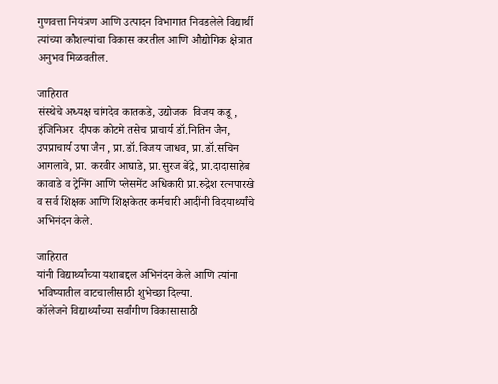गुणवत्ता नियंत्रण आणि उत्पादन विभागात निवडलेले विद्यार्थी त्यांच्या कौशल्यांचा विकास करतील आणि औद्योगिक क्षेत्रात अनुभव मिळवतील.

जाहिरात
संस्थेचे अध्यक्ष चांगदेव कातकडे, उद्योजक  विजय कडू , इंजिनिअर  दीपक कोटमे तसेच प्राचार्य डॉ.नितिन जैन, उपप्राचार्य उषा जैन , प्रा.डॉ.विजय जाधव, प्रा.डॉ.सचिन आगलावे, प्रा. करवीर आघाडे, प्रा.सुरज बेंद्रे, प्रा.दादासाहेब कावाडे व ट्रेनिंग आणि प्लेसमेंट अधिकारी प्रा.रुद्रेश रत्नपारखे व सर्व शिक्षक आणि शिक्षकेतर कर्मचारी आदींनी विदयार्थ्यांचे अभिनंदन केले.

जाहिरात
यांनी विद्यार्थ्यांच्या यशाबद्दल अभिनंदन केले आणि त्यांना भविष्यातील वाटचालीसाठी शुभेच्छा दिल्या.
कॉलेजने विद्यार्थ्यांच्या सर्वांगीण विकासासाठी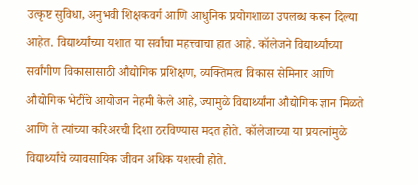उत्कृष्ट सुविधा, अनुभवी शिक्षकवर्ग आणि आधुनिक प्रयोगशाळा उपलब्ध करून दिल्या आहेत. विद्यार्थ्यांच्या यशात या सर्वांचा महत्त्वाचा हात आहे. कॉलेजने विद्यार्थ्यांच्या सर्वांगीण विकासासाठी औद्योगिक प्रशिक्षण, व्यक्तिमत्व विकास सेमिनार आणि औद्योगिक भेटींचे आयोजन नेहमी केले आहे, ज्यामुळे विद्यार्थ्यांना औद्योगिक ज्ञान मिळते आणि ते त्यांच्या करिअरची दिशा ठरविण्यास मदत होते. कॉलेजाच्या या प्रयत्नांमुळे विद्यार्थ्यांचे व्यावसायिक जीवन अधिक यशस्वी होते.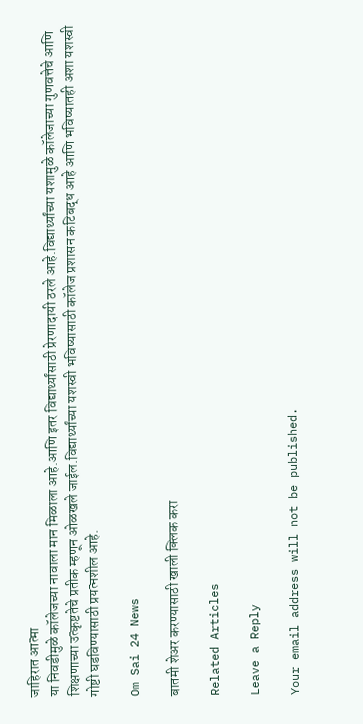जाहिरात आत्मा
या निवडीमुळे कॉलेजच्या नावाला मान मिळाला आहे.आणि इतर विद्यार्थ्यांसाठी प्रेरणादायी ठरले आहे.विद्यार्थ्यांच्या यशामुळे कॉलेजाच्या गुणवत्तेचे आणि शिक्षणाच्या उत्कृष्टतेचे प्रतीक म्हणून ओळखले जाईल.विद्यार्थ्यांच्या यशस्वी भविष्यासाठी कॉलेज प्रशासन कटिबद्ध आहे आणि भविष्यातही अशा यशस्वी गोष्टी घडविण्यासाठी प्रयत्नशील आहे.

Om Sai 24 News

बातमी शेअर करण्यासाठी खाली क्लिक करा

Related Articles

Leave a Reply

Your email address will not be published.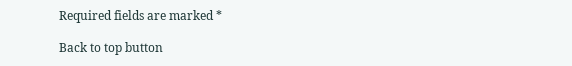Required fields are marked *

Back to top button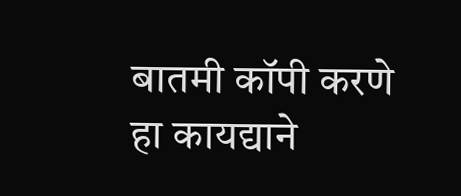बातमी कॉपी करणे हा कायद्याने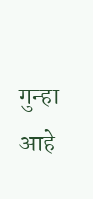गुन्हा आहे